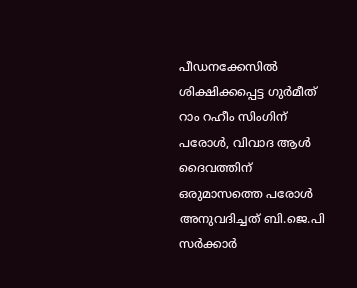പീഡനക്കേസില്‍ ശിക്ഷിക്കപ്പെട്ട ഗുര്‍മീത് റാം റഹീം സിംഗിന് പരോള്‍, വിവാദ ആള്‍ ദൈവത്തിന് ഒരുമാസത്തെ പരോള്‍ അനുവദിച്ചത് ബി.ജെ.പി സര്‍ക്കാര്‍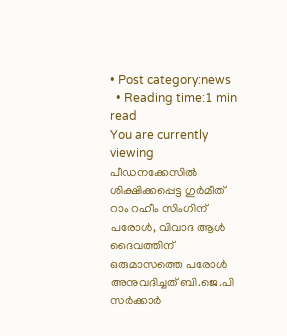• Post category:news
  • Reading time:1 min read
You are currently viewing പീഡനക്കേസില്‍ ശിക്ഷിക്കപ്പെട്ട ഗുര്‍മീത് റാം റഹീം സിംഗിന് പരോള്‍, വിവാദ ആള്‍ ദൈവത്തിന് ഒരുമാസത്തെ പരോള്‍ അനുവദിച്ചത് ബി.ജെ.പി സര്‍ക്കാര്‍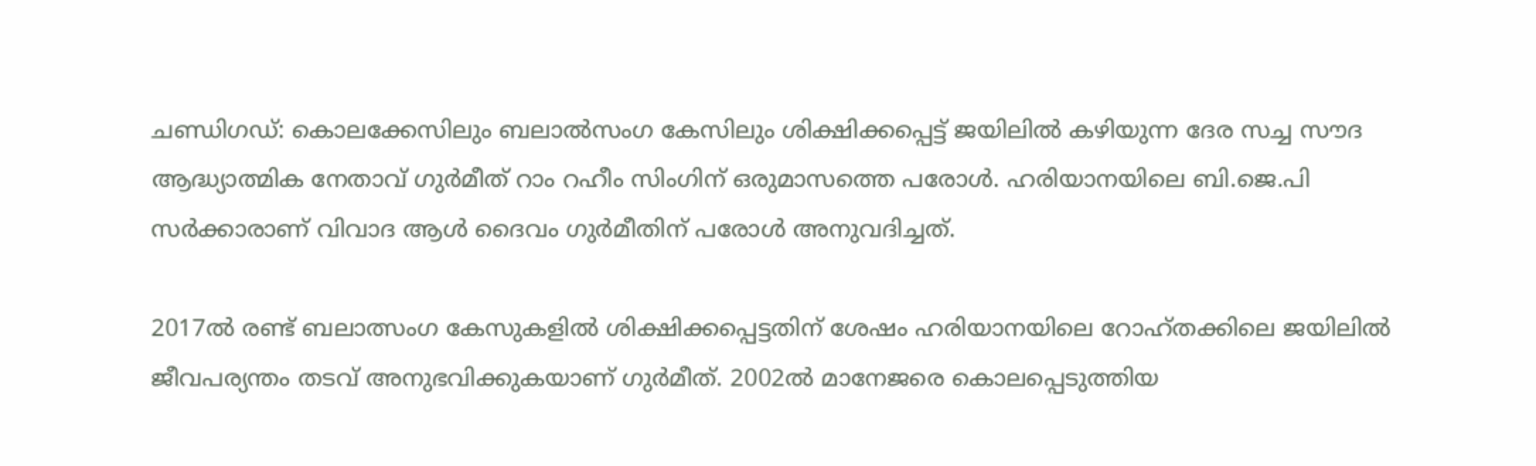ചണ്ഡിഗഡ്: കൊലക്കേസിലും ബലാല്‍സംഗ കേസിലും ശിക്ഷിക്കപ്പെട്ട് ജയിലില്‍ കഴിയുന്ന ദേര സച്ച സൗദ ആദ്ധ്യാത്മിക നേതാവ് ഗുര്‍മീത് റാം റഹീം സിംഗിന് ഒരുമാസത്തെ പരോള്‍. ഹരിയാനയിലെ ബി.ജെ.പി സര്‍ക്കാരാണ് വിവാദ ആള്‍ ദൈവം ഗുര്‍മീതിന് പരോള്‍ അനുവദിച്ചത്.

2017ല്‍ രണ്ട് ബലാത്സംഗ കേസുകളില്‍ ശിക്ഷിക്കപ്പെട്ടതിന് ശേഷം ഹരിയാനയിലെ റോഹ്‌തക്കിലെ ജയിലില്‍ ജീവപര്യന്തം തടവ് അനുഭവിക്കുകയാണ് ഗുര്‍മീത്. 2002ല്‍ മാനേജരെ കൊലപ്പെടുത്തിയ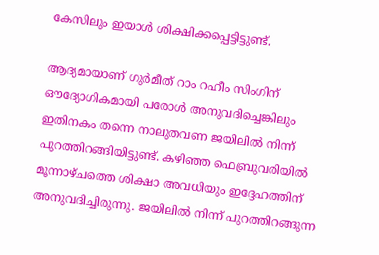കേസിലും ഇയാള്‍ ശിക്ഷിക്കപ്പെട്ടിട്ടുണ്ട്.

ആദ്യമായാണ് ഗുര്‍മീത് റാം റഹീം സിംഗിന് ഔദ്യോഗികമായി പരോള്‍ അനുവദിച്ചെങ്കിലും ഇതിനകം തന്നെ നാലുതവണ ജയിലില്‍ നിന്ന് പുറത്തിറങ്ങിയിട്ടുണ്ട്. കഴിഞ്ഞ ഫെബ്രുവരിയില്‍ മൂന്നാഴ്ചത്തെ ശിക്ഷാ അവധിയും ഇദ്ദേഹത്തിന് അനുവദിച്ചിരുന്നു. ജയിലില്‍ നിന്ന് പുറത്തിറങ്ങുന്ന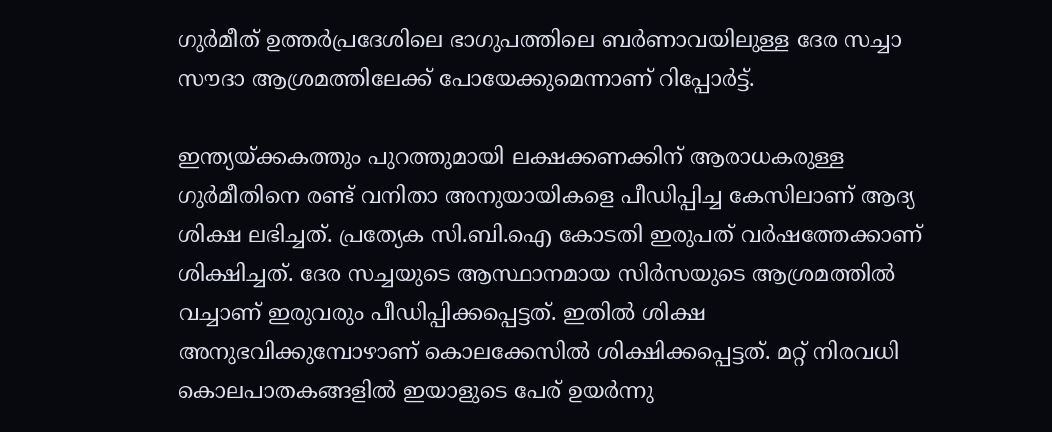ഗുര്‍മീത് ഉത്തര്‍പ്രദേശിലെ ഭാഗുപത്തിലെ ബര്‍ണാവയിലുള്ള ദേര സച്ചാ സൗദാ ആശ്രമത്തിലേക്ക് പോയേക്കുമെന്നാണ് റിപ്പോര്‍ട്ട്.

ഇന്ത്യയ്ക്കകത്തും പുറത്തുമായി ലക്ഷക്കണക്കിന് ആരാധകരുള്ള ഗുര്‍മീതിനെ രണ്ട് വനിതാ അനുയായികളെ പീഡിപ്പിച്ച കേസിലാണ് ആദ്യ ശിക്ഷ ലഭിച്ചത്. പ്രത്യേക സി.ബി.ഐ കോടതി ഇരുപത് വര്‍ഷത്തേക്കാണ് ശിക്ഷിച്ചത്. ദേര സച്ചയുടെ ആസ്ഥാനമായ സിര്‍സയുടെ ആശ്രമത്തില്‍ വച്ചാണ് ഇരുവരും പീഡിപ്പിക്കപ്പെട്ടത്. ഇതില്‍ ശിക്ഷ അനുഭവിക്കുമ്പോഴാണ് കൊലക്കേസില്‍ ശിക്ഷിക്കപ്പെട്ടത്. മറ്റ് നിരവധി കൊലപാതകങ്ങളില്‍ ഇയാളുടെ പേര് ഉയര്‍ന്നു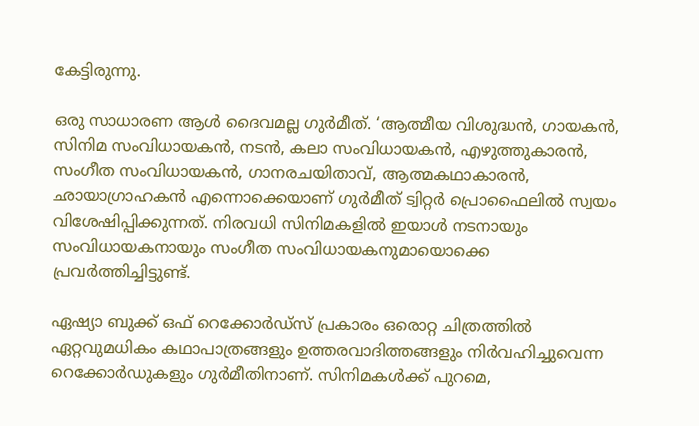കേട്ടിരുന്നു.

ഒരു സാധാരണ ആള്‍ ദൈവമല്ല ഗുര്‍മീത്. ‘ആത്മീയ വിശുദ്ധന്‍, ഗായകന്‍, സിനിമ സംവിധായകന്‍, നടന്‍, കലാ സംവിധായകന്‍, എഴുത്തുകാരന്‍, സംഗീത സംവിധായകന്‍, ഗാനരചയിതാവ്, ആത്മകഥാകാരന്‍, ഛായാഗ്രാഹകന്‍ എന്നൊക്കെയാണ് ഗുര്‍മീത് ട്വിറ്റര്‍ പ്രൊഫൈലില്‍ സ്വയം വിശേഷിപ്പിക്കുന്നത്. നിരവധി സിനിമകളില്‍ ഇയാള്‍ നടനായും സംവിധായകനായും സംഗീത സംവിധായകനുമായൊക്കെ പ്രവര്‍ത്തിച്ചിട്ടുണ്ട്.

ഏഷ്യാ ബുക്ക് ഒഫ് റെക്കോര്‍ഡ്‌സ് പ്രകാരം ഒരൊറ്റ ചിത്രത്തില്‍ ഏറ്റവുമധികം കഥാപാത്രങ്ങളും ഉത്തരവാദിത്തങ്ങളും നിര്‍വഹിച്ചുവെന്ന റെക്കോര്‍ഡുകളും ഗുര്‍മീതിനാണ്. സിനിമകള്‍ക്ക് പുറമെ,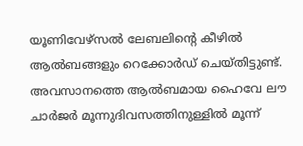യൂണിവേഴ്‌സല്‍ ലേബലിൻ്റെ കീഴില്‍ ആല്‍ബങ്ങളും റെക്കോര്‍ഡ് ചെയ്തിട്ടുണ്ട്. അവസാനത്തെ ആല്‍ബമായ ഹൈവേ ലൗ ചാര്‍ജര്‍ മൂന്നുദിവസത്തിനുള്ളില്‍ മൂന്ന്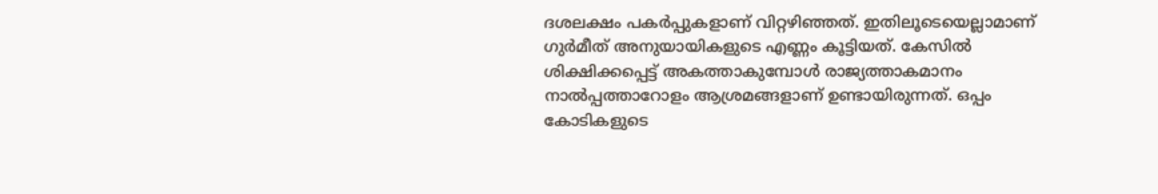ദശലക്ഷം പകര്‍പ്പുകളാണ് വിറ്റഴിഞ്ഞത്. ഇതിലൂടെയെല്ലാമാണ് ഗുര്‍മീത് അനുയായികളുടെ എണ്ണം കൂട്ടിയത്. കേസില്‍ ശിക്ഷിക്കപ്പെട്ട് അകത്താകുമ്പോള്‍ രാജ്യത്താകമാനം നാല്‍പ്പത്താറോളം ആശ്രമങ്ങളാണ് ഉണ്ടായിരുന്നത്. ഒപ്പം കോടികളുടെ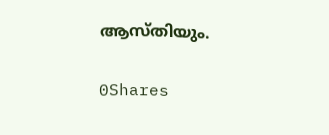ആസ്തിയും.

0Shares